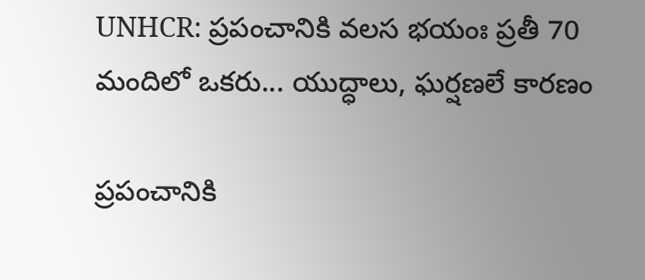UNHCR: ప్రపంచానికి వలస భయంః ప్రతీ 70 మందిలో ఒకరు... యుద్ధాలు, ఘర్షణలే కారణం

ప్రపంచానికి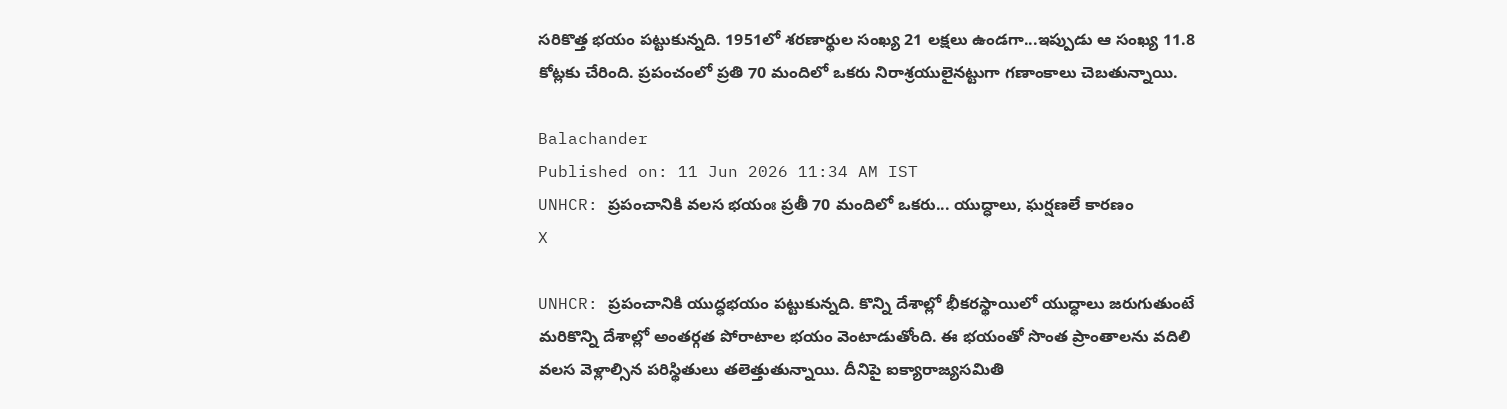సరికొత్త భయం పట్టుకున్నది. 1951లో శరణార్థుల సంఖ్య 21 లక్షలు ఉండగా...ఇప్పుడు ఆ సంఖ్య 11.8 కోట్లకు చేరింది. ప్రపంచంలో ప్రతి 70 మందిలో ఒకరు నిరాశ్రయులైనట్టుగా గణాంకాలు చెబతున్నాయి.

Balachander
Published on: 11 Jun 2026 11:34 AM IST
UNHCR: ప్రపంచానికి వలస భయంః ప్రతీ 70 మందిలో ఒకరు... యుద్ధాలు, ఘర్షణలే కారణం
X

UNHCR: ప్రపంచానికి యుద్ధభయం పట్టుకున్నది. కొన్ని దేశాల్లో భీకరస్థాయిలో యుద్ధాలు జరుగుతుంటే మరికొన్ని దేశాల్లో అంతర్గత పోరాటాల భయం వెంటాడుతోంది. ఈ భయంతో సొంత ప్రాంతాలను వదిలి వలస వెళ్లాల్సిన పరిస్థితులు తలెత్తుతున్నాయి. దీనిపై ఐక్యారాజ్యసమితి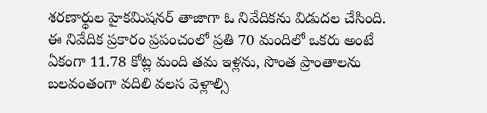శరణార్థుల హైకమిషనర్‌ తాజాగా ఓ నివేదికను విడుదల చేసింది. ఈ నివేదిక ప్రకారం ప్రపంచంలో ప్రతి 70 మందిలో ఒకరు అంటే ఏకంగా 11.78 కోట్ల మంది తమ ఇళ్లను, సొంత ప్రాంతాలను బలవంతంగా వదిలి వలస వెళ్లాల్సి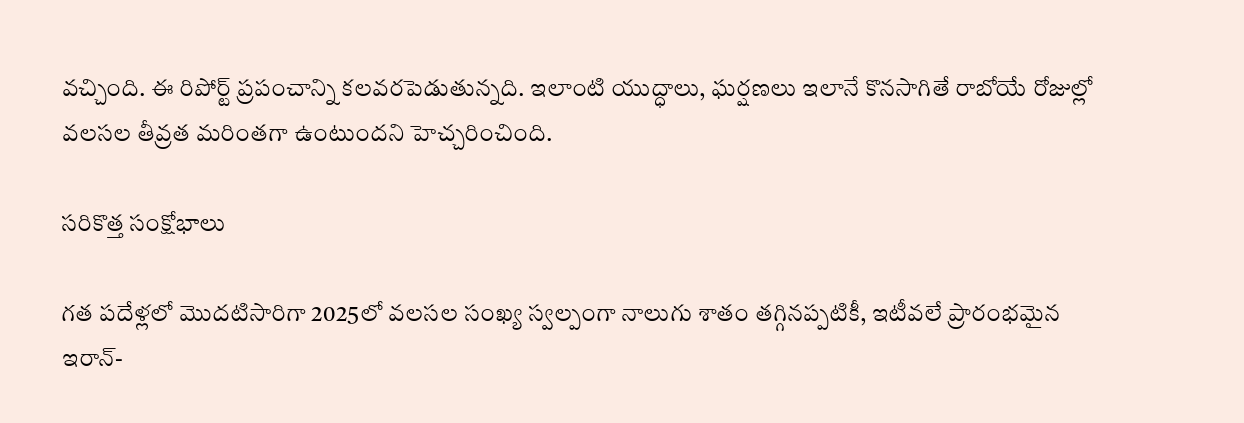వచ్చింది. ఈ రిపోర్ట్‌ ప్రపంచాన్ని కలవరపెడుతున్నది. ఇలాంటి యుద్ధాలు, ఘర్షణలు ఇలానే కొనసాగితే రాబోయే రోజుల్లో వలసల తీవ్రత మరింతగా ఉంటుందని హెచ్చరించింది.

సరికొత్త సంక్షోభాలు

గత పదేళ్లలో మొదటిసారిగా 2025లో వలసల సంఖ్య స్వల్పంగా నాలుగు శాతం తగ్గినప్పటికీ, ఇటీవలే ప్రారంభమైన ఇరాన్-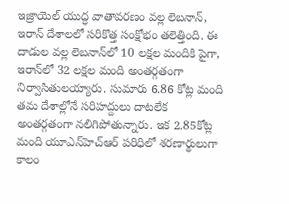ఇజ్రాయెల్ యుద్ధ వాతావరణం వల్ల లెబనాన్, ఇరాన్ దేశాలలో సరికొత్త సంక్షోభం తలెత్తింది. ఈ దాడుల వల్ల లెబనాన్‌లో 10 లక్షల మందికి పైగా, ఇరాన్‌లో 32 లక్షల మంది అంతర్గతంగా నిర్వాసితులయ్యారు. సుమారు 6.86 కోట్ల మంది తమ దేశాల్లోనే సరిహద్దులు దాటలేక అంతర్గతంగా నలిగిపోతున్నారు. ఇక 2.85కోట్ల మంది యూఎన్‌హెచ్‌ఆర్‌ పరిధిలో శరణార్థులుగా కాలం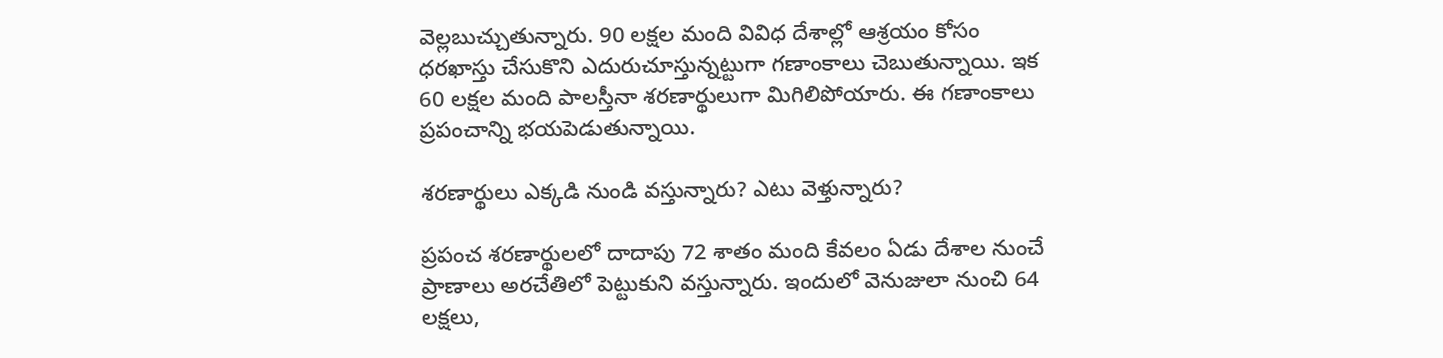వెల్లబుచ్చుతున్నారు. 90 లక్షల మంది వివిధ దేశాల్లో ఆశ్రయం కోసం ధరఖాస్తు చేసుకొని ఎదురుచూస్తున్నట్టుగా గణాంకాలు చెబుతున్నాయి. ఇక 60 లక్షల మంది పాలస్తీనా శరణార్థులుగా మిగిలిపోయారు. ఈ గణాంకాలు ప్రపంచాన్ని భయపెడుతున్నాయి.

శరణార్థులు ఎక్కడి నుండి వస్తున్నారు? ఎటు వెళ్తున్నారు?

ప్రపంచ శరణార్థులలో దాదాపు 72 శాతం మంది కేవలం ఏడు దేశాల నుంచే ప్రాణాలు అరచేతిలో పెట్టుకుని వస్తున్నారు. ఇందులో వెనుజులా నుంచి 64 లక్షలు,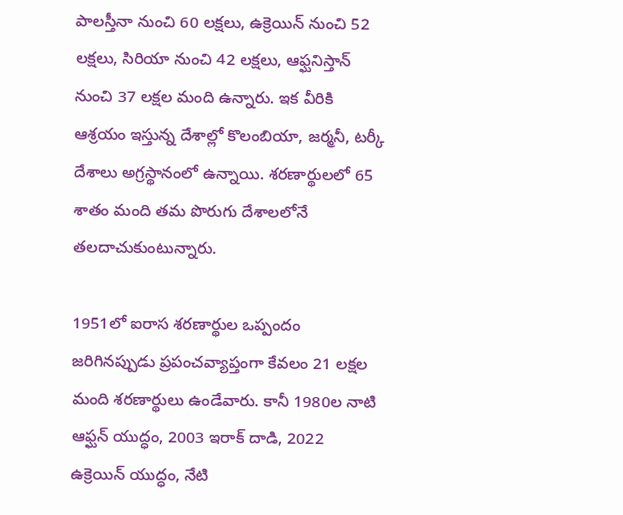పాలస్తీనా నుంచి 60 లక్షలు, ఉక్రెయిన్‌ నుంచి 52 లక్షలు, సిరియా నుంచి 42 లక్షలు, ఆఫ్ఘనిస్తాన్‌ నుంచి 37 లక్షల మంది ఉన్నారు. ఇక వీరికి ఆశ్రయం ఇస్తున్న దేశాల్లో కొలంబియా, జర్మనీ, టర్కీ దేశాలు అగ్రస్థానంలో ఉన్నాయి. శరణార్థులలో 65 శాతం మంది తమ పొరుగు దేశాలలోనే తలదాచుకుంటున్నారు.

1951లో ఐరాస శరణార్థుల ఒప్పందం జరిగినప్పుడు ప్రపంచవ్యాప్తంగా కేవలం 21 లక్షల మంది శరణార్థులు ఉండేవారు. కానీ 1980ల నాటి ఆఫ్ఘన్ యుద్ధం, 2003 ఇరాక్ దాడి, 2022 ఉక్రెయిన్ యుద్ధం, నేటి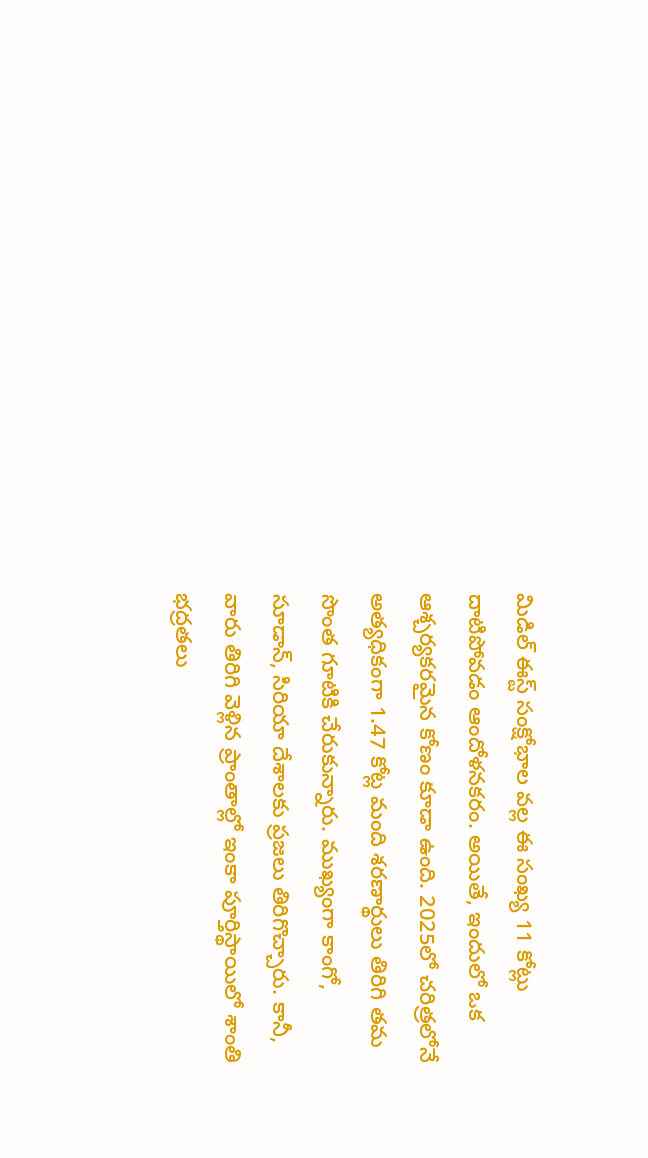మిడిల్ ఈస్ట్ సంక్షోభాల వల్ల ఈ సంఖ్య 11 కోట్లు దాటిపోవడం ఆందోళనకరం. అయితే, ఇందులో ఒక ఆశ్చర్యకరమైన కోణం కూడా ఉంది. 2025లో చరిత్రలోనే అత్యధికంగా 1.47 కోట్ల మంది శరణార్థులు తిరిగి తమ సొంత గూటికి చేరుకున్నారు. ముఖ్యంగా కాంగో, సూడాన్, సిరియా దేశాలకు ప్రజలు తిరిగొచ్చారు. కానీ, వారు తిరిగి వెళ్లిన ప్రాంతాల్లో ఇంకా పూర్తిస్థాయిలో శాంతి భద్రతలు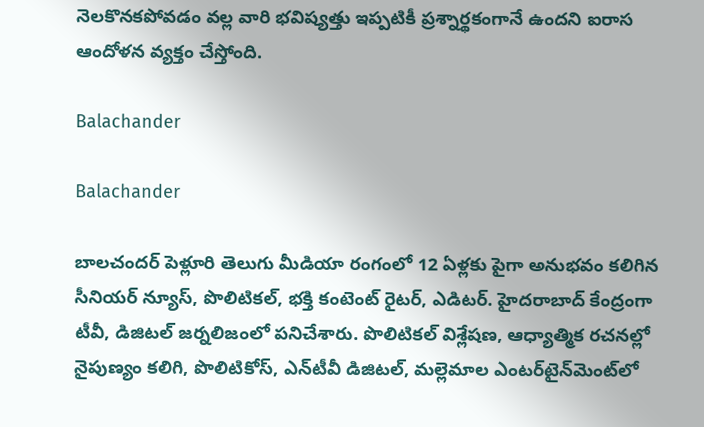నెలకొనకపోవడం వల్ల వారి భవిష్యత్తు ఇప్పటికీ ప్రశ్నార్థకంగానే ఉందని ఐరాస ఆందోళన వ్యక్తం చేస్తోంది.

Balachander

Balachander

బాలచందర్ పెళ్లూరి తెలుగు మీడియా రంగంలో 12 ఏళ్లకు పైగా అనుభవం కలిగిన సీనియర్ న్యూస్, పొలిటికల్, భక్తి కంటెంట్ రైటర్, ఎడిటర్. హైదరాబాద్ కేంద్రంగా టీవీ, డిజిటల్ జర్నలిజంలో పనిచేశారు. పొలిటికల్ విశ్లేషణ, ఆధ్యాత్మిక రచనల్లో నైపుణ్యం కలిగి, పొలిటికోస్, ఎన్‌టీవీ డిజిటల్, మల్లెమాల ఎంటర్‌టైన్‌మెంట్‌లో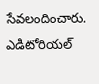సేవలందించారు. ఎడిటోరియల్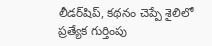లీడర్‌షిప్, కథనం చెప్పే శైలిలో ప్రత్యేక గుర్తింపు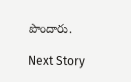పొందారు.

Next Story